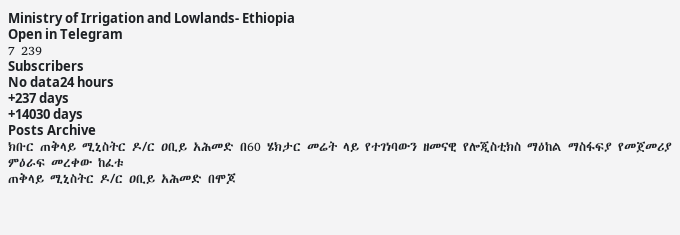Ministry of Irrigation and Lowlands- Ethiopia
Open in Telegram
7 239
Subscribers
No data24 hours
+237 days
+14030 days
Posts Archive
ክቡር ጠቅላይ ሚኒስትር ዶ/ር ዐቢይ አሕመድ በ60 ሄክታር መሬት ላይ የተገነባውን ዘመናዊ የሎጂስቲክስ ማዕከል ማስፋፍያ የመጀመሪያ ምዕራፍ መረቀው ከፈቱ
ጠቅላይ ሚኒስትር ዶ/ር ዐቢይ አሕመድ በሞጆ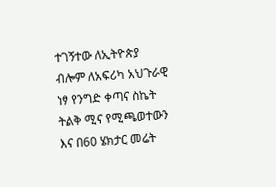ተገኝተው ለኢትዮጵያ ብሎም ለአፍሪካ አህጉራዊ ነፃ የንግድ ቀጣና ስኬት ትልቅ ሚና የሚጫወተውን እና በ60 ሄክታር መሬት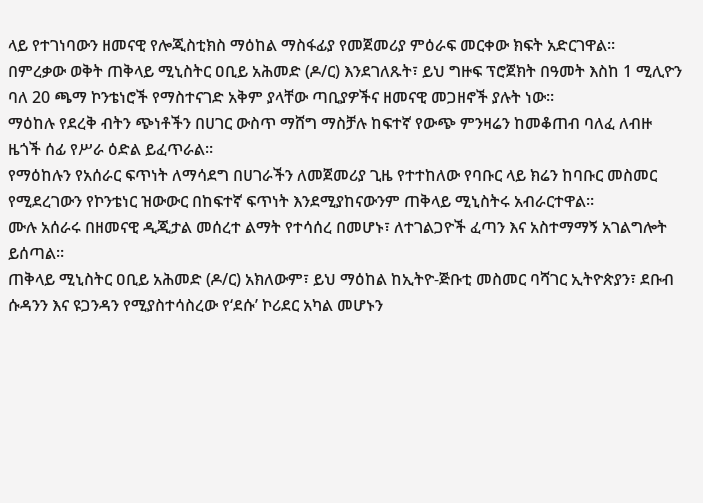ላይ የተገነባውን ዘመናዊ የሎጂስቲክስ ማዕከል ማስፋፊያ የመጀመሪያ ምዕራፍ መርቀው ክፍት አድርገዋል።
በምረቃው ወቅት ጠቅላይ ሚኒስትር ዐቢይ አሕመድ (ዶ/ር) እንደገለጹት፣ ይህ ግዙፍ ፕሮጀክት በዓመት እስከ 1 ሚሊዮን ባለ 20 ጫማ ኮንቴነሮች የማስተናገድ አቅም ያላቸው ጣቢያዎችና ዘመናዊ መጋዘኖች ያሉት ነው።
ማዕከሉ የደረቅ ብትን ጭነቶችን በሀገር ውስጥ ማሸግ ማስቻሉ ከፍተኛ የውጭ ምንዛሬን ከመቆጠብ ባለፈ ለብዙ ዜጎች ሰፊ የሥራ ዕድል ይፈጥራል።
የማዕከሉን የአሰራር ፍጥነት ለማሳደግ በሀገራችን ለመጀመሪያ ጊዜ የተተከለው የባቡር ላይ ክሬን ከባቡር መስመር የሚደረገውን የኮንቴነር ዝውውር በከፍተኛ ፍጥነት እንደሚያከናውንም ጠቅላይ ሚኒስትሩ አብራርተዋል።
ሙሉ አሰራሩ በዘመናዊ ዲጂታል መሰረተ ልማት የተሳሰረ በመሆኑ፣ ለተገልጋዮች ፈጣን እና አስተማማኝ አገልግሎት ይሰጣል።
ጠቅላይ ሚኒስትር ዐቢይ አሕመድ (ዶ/ር) አክለውም፣ ይህ ማዕከል ከኢትዮ-ጅቡቲ መስመር ባሻገር ኢትዮጵያን፣ ደቡብ ሱዳንን እና ዩጋንዳን የሚያስተሳስረው የ‘ደሱ’ ኮሪደር አካል መሆኑን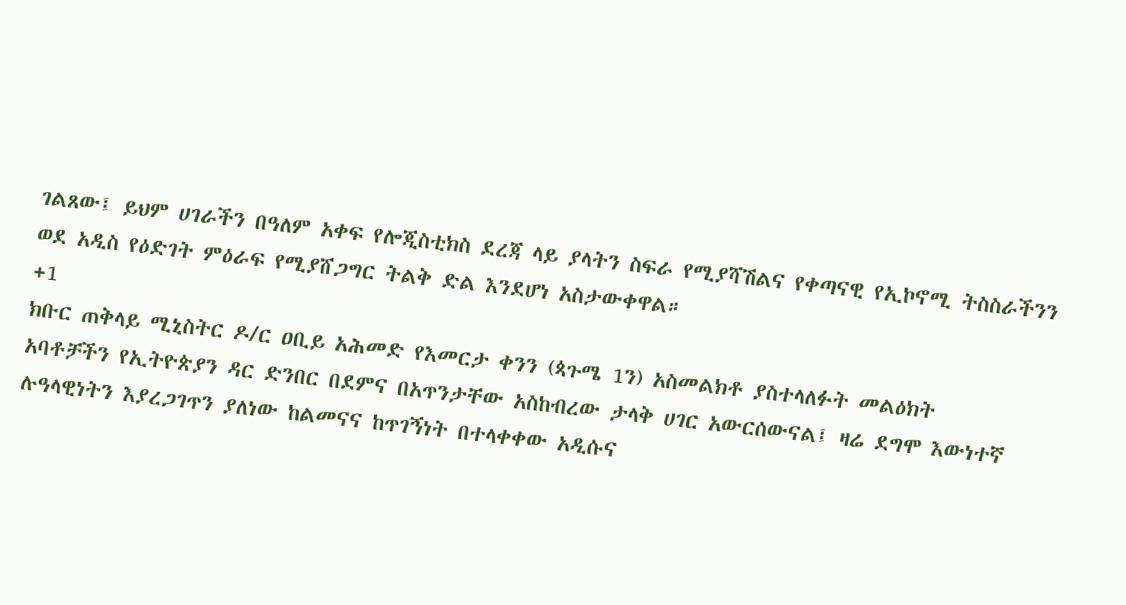ገልጸው፤ ይህም ሀገራችን በዓለም አቀፍ የሎጂስቲክስ ደረጃ ላይ ያላትን ስፍራ የሚያሻሽልና የቀጣናዊ የኢኮኖሚ ትስስራችንን ወደ አዲስ የዕድገት ምዕራፍ የሚያሸጋግር ትልቅ ድል እንደሆነ አስታውቀዋል።
+1
ክቡር ጠቅላይ ሚኒስትር ዶ/ር ዐቢይ አሕመድ የእመርታ ቀንን (ጳጉሜ 1ን) አስመልክቶ ያስተላለፉት መልዕክት
አባቶቻችን የኢትዮጵያን ዳር ድንበር በደምና በአጥንታቸው አስከብረው ታላቅ ሀገር አውርሰውናል፤ ዛሬ ደግሞ እውነተኛ ሉዓላዊነትን እያረጋገጥን ያለነው ከልመናና ከጥገኝነት በተላቀቀው አዲሱና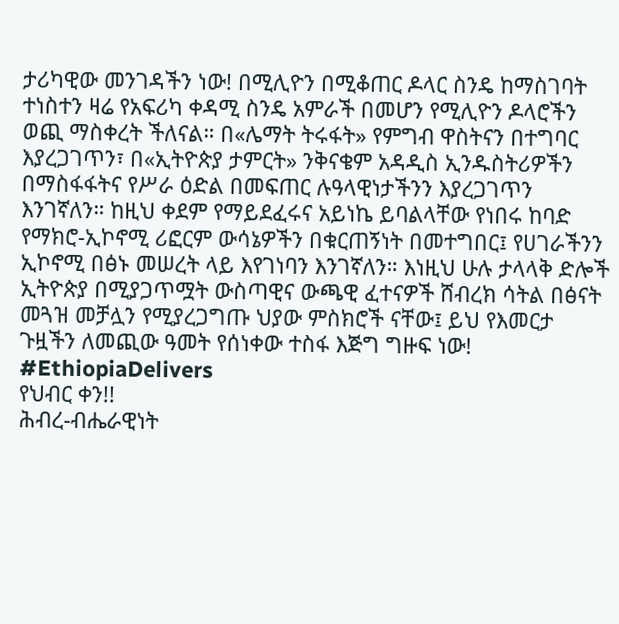ታሪካዊው መንገዳችን ነው! በሚሊዮን በሚቆጠር ዶላር ስንዴ ከማስገባት ተነስተን ዛሬ የአፍሪካ ቀዳሚ ስንዴ አምራች በመሆን የሚሊዮን ዶላሮችን ወጪ ማስቀረት ችለናል። በ«ሌማት ትሩፋት» የምግብ ዋስትናን በተግባር እያረጋገጥን፣ በ«ኢትዮጵያ ታምርት» ንቅናቄም አዳዲስ ኢንዱስትሪዎችን በማስፋፋትና የሥራ ዕድል በመፍጠር ሉዓላዊነታችንን እያረጋገጥን እንገኛለን። ከዚህ ቀደም የማይደፈሩና አይነኬ ይባልላቸው የነበሩ ከባድ የማክሮ-ኢኮኖሚ ሪፎርም ውሳኔዎችን በቁርጠኝነት በመተግበር፤ የሀገራችንን ኢኮኖሚ በፅኑ መሠረት ላይ እየገነባን እንገኛለን። እነዚህ ሁሉ ታላላቅ ድሎች ኢትዮጵያ በሚያጋጥሟት ውስጣዊና ውጫዊ ፈተናዎች ሸብረክ ሳትል በፅናት መጓዝ መቻሏን የሚያረጋግጡ ህያው ምስክሮች ናቸው፤ ይህ የእመርታ ጉዟችን ለመጪው ዓመት የሰነቀው ተስፋ እጅግ ግዙፍ ነው!
#EthiopiaDelivers
የህብር ቀን!!
ሕብረ-ብሔራዊነት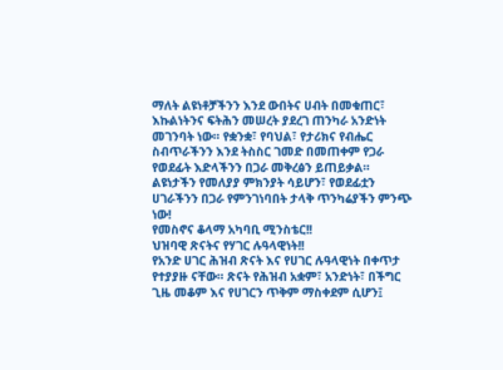ማለት ልዩነቶቻችንን እንደ ውበትና ሀብት በመቁጠር፣ እኩልነትንና ፍትሕን መሠረት ያደረገ ጠንካራ አንድነት መገንባት ነው። የቋንቋ፣ የባህል፣ የታሪክና የብሔር ስብጥራችንን እንደ ትስስር ገመድ በመጠቀም የጋራ የወደፊት እድላችንን በጋራ መቅረፅን ይጠይቃል።
ልዩነታችን የመለያያ ምክንያት ሳይሆን፣ የወደፊቷን ሀገራችንን በጋራ የምንገነባበት ታላቅ ጥንካሬያችን ምንጭ ነው!
የመስኖና ቆላማ አካባቢ ሚንስቴር!!
ህዝባዊ ጽናትና የሃገር ሉዓላዊነት!!
የአንድ ሀገር ሕዝብ ጽናት እና የሀገር ሉዓላዊነት በቀጥታ የተያያዙ ናቸው። ጽናት የሕዝብ አቋም፣ አንድነት፣ በችግር ጊዜ መቆም እና የሀገርን ጥቅም ማስቀደም ሲሆን፤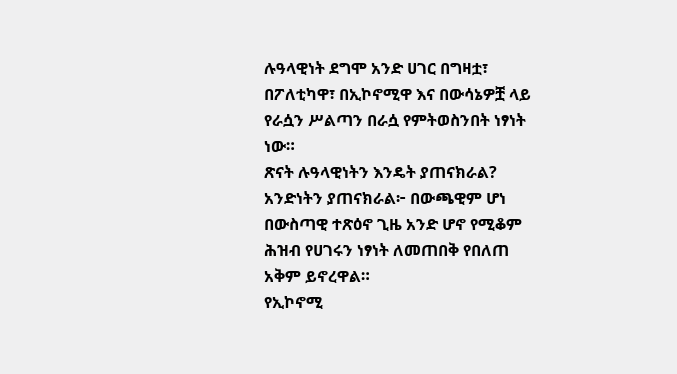ሉዓላዊነት ደግሞ አንድ ሀገር በግዛቷ፣ በፖለቲካዋ፣ በኢኮኖሚዋ እና በውሳኔዎቿ ላይ የራሷን ሥልጣን በራሷ የምትወስንበት ነፃነት ነው።
ጽናት ሉዓላዊነትን እንዴት ያጠናክራል?
አንድነትን ያጠናክራል፦ በውጫዊም ሆነ በውስጣዊ ተጽዕኖ ጊዜ አንድ ሆኖ የሚቆም ሕዝብ የሀገሩን ነፃነት ለመጠበቅ የበለጠ አቅም ይኖረዋል።
የኢኮኖሚ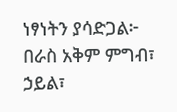ነፃነትን ያሳድጋል፦ በራስ አቅም ምግብ፣ ኃይል፣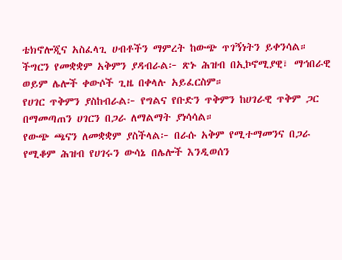ቴክኖሎጂና አስፈላጊ ሀብቶችን ማምረት ከውጭ ጥገኝነትን ይቀንሳል።
ችግርን የመቋቋም አቅምን ያዳብራል፦ ጽኑ ሕዝብ በኢኮኖሚያዊ፣ ማኅበራዊ ወይም ሌሎች ቀውሶች ጊዜ በቀላሉ አይፈርስም።
የሀገር ጥቅምን ያስከብራል፦ የግልና የቡድን ጥቅምን ከሀገራዊ ጥቅም ጋር በማመጣጠን ሀገርን በጋራ ለማልማት ያነሳሳል።
የውጭ ጫናን ለመቋቋም ያስችላል፦ በራሱ አቅም የሚተማመንና በጋራ የሚቆም ሕዝብ የሀገሩን ውሳኔ በሌሎች እንዲወሰን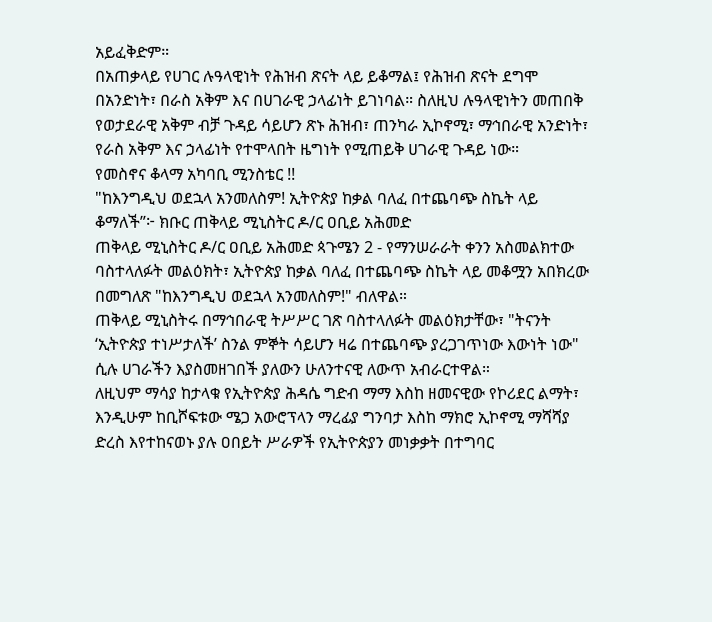አይፈቅድም።
በአጠቃላይ የሀገር ሉዓላዊነት የሕዝብ ጽናት ላይ ይቆማል፤ የሕዝብ ጽናት ደግሞ በአንድነት፣ በራስ አቅም እና በሀገራዊ ኃላፊነት ይገነባል። ስለዚህ ሉዓላዊነትን መጠበቅ የወታደራዊ አቅም ብቻ ጉዳይ ሳይሆን ጽኑ ሕዝብ፣ ጠንካራ ኢኮኖሚ፣ ማኅበራዊ አንድነት፣ የራስ አቅም እና ኃላፊነት የተሞላበት ዜግነት የሚጠይቅ ሀገራዊ ጉዳይ ነው።
የመስኖና ቆላማ አካባቢ ሚንስቴር !!
"ከእንግዲህ ወደኋላ አንመለስም! ኢትዮጵያ ከቃል ባለፈ በተጨባጭ ስኬት ላይ ቆማለች”፦ ክቡር ጠቅላይ ሚኒስትር ዶ/ር ዐቢይ አሕመድ
ጠቅላይ ሚኒስትር ዶ/ር ዐቢይ አሕመድ ጳጉሜን 2 - የማንሠራራት ቀንን አስመልክተው ባስተላለፉት መልዕክት፣ ኢትዮጵያ ከቃል ባለፈ በተጨባጭ ስኬት ላይ መቆሟን አበክረው በመግለጽ "ከእንግዲህ ወደኋላ አንመለስም!" ብለዋል።
ጠቅላይ ሚኒስትሩ በማኅበራዊ ትሥሥር ገጽ ባስተላለፉት መልዕክታቸው፣ "ትናንት ‘ኢትዮጵያ ተነሥታለች’ ስንል ምኞት ሳይሆን ዛሬ በተጨባጭ ያረጋገጥነው እውነት ነው" ሲሉ ሀገራችን እያስመዘገበች ያለውን ሁለንተናዊ ለውጥ አብራርተዋል።
ለዚህም ማሳያ ከታላቁ የኢትዮጵያ ሕዳሴ ግድብ ማማ እስከ ዘመናዊው የኮሪደር ልማት፣ እንዲሁም ከቢሾፍቱው ሜጋ አውሮፕላን ማረፊያ ግንባታ እስከ ማክሮ ኢኮኖሚ ማሻሻያ ድረስ እየተከናወኑ ያሉ ዐበይት ሥራዎች የኢትዮጵያን መነቃቃት በተግባር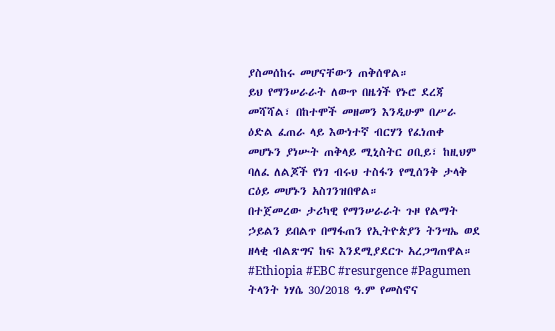ያስመሰከሩ መሆናቸውን ጠቅሰዋል።
ይህ የማንሠራራት ለውጥ በዜጎች የኑሮ ደረጃ መሻሻል፣ በከተሞች መዘመን እንዲሁም በሥራ ዕድል ፈጠራ ላይ እውነተኛ ብርሃን የፈነጠቀ መሆኑን ያነሡት ጠቅላይ ሚኒስትር ዐቢይ፣ ከዚህም ባለፈ ለልጆች የነገ ብሩህ ተስፋን የሚሰንቅ ታላቅ ርዕይ መሆኑን አስገንዝበዋል።
በተጀመረው ታሪካዊ የማንሠራራት ጉዞ የልማት ኃይልን ይበልጥ በማፋጠን የኢትዮጵያን ትንሣኤ ወደ ዘላቂ ብልጽግና ከፍ እንደሚያደርጉ አረጋግጠዋል።
#Ethiopia #EBC #resurgence #Pagumen
ትላንት ነሃሴ 30/2018 ዓ.ም የመስኖና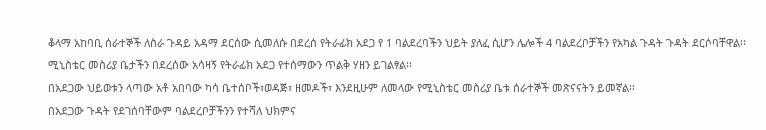ቆላማ አከባቢ ሰራተኞች ለስራ ጉዳይ አዳማ ደርሰው ሲመለሱ በደረሰ የትራፊክ አደጋ የ 1 ባልደረባችን ህይት ያለፈ ሲሆን ሌሎች 4 ባልደረቦቻችን የአካል ጉዳት ጉዳት ደርሶባቸዋል፡፡
ሚኒስቴር መስሪያ ቤታችን በደረሰው አሳዛኝ የትራፊክ አደጋ የተሰማውን ጥልቅ ሃዘን ይገልፃል፡፡
በአደጋው ህይወቱን ላጣው አቶ አበባው ካሳ ቤተሰቦች፣ወዳጅ፣ ዘመዶች፣ እንደዚሁም ለመላው የሚኒስቴር መስሪያ ቤቱ ሰራተኞች መጽናናትን ይመኛል፡፡
በአደጋው ጉዳት የደገሰባቸውም ባልደረቦቻችንን የተሻለ ህክምና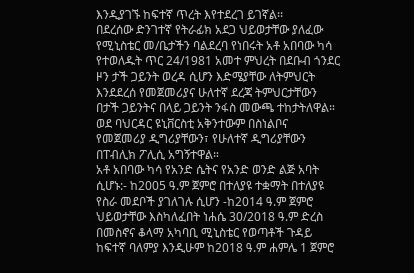እንዲያገኙ ከፍተኛ ጥረት እየተደረገ ይገኛል፡፡
በደረሰው ድንገተኛ የትራፊክ አደጋ ህይወታቸው ያለፈው የሚኒስቴር መ/ቤታችን ባልደረባ የነበሩት አቶ አበባው ካሳ የተወለዱት ጥር 24/1981 አመተ ምህረት በደቡብ ጎንደር ዞን ታች ጋይንት ወረዳ ሲሆን እድሜያቸው ለትምህርት እንደደረሰ የመጀመሪያና ሁለተኛ ደረጃ ትምህርታቸውን በታች ጋይንትና በላይ ጋይንት ንፋስ መውጫ ተከታትለዋል።
ወደ ባህርዳር ዩኒቨርስቲ አቅንተውም በስነልቦና የመጀመሪያ ዲግሪያቸውን፣ የሁለተኛ ዲግሪያቸውን በፐብሊክ ፖሊሲ አግኝተዋል።
አቶ አበባው ካሳ የአንድ ሴትና የአንድ ወንድ ልጅ አባት ሲሆኑ:- ከ2005 ዓ.ም ጀምሮ በተለያዩ ተቋማት በተለያዩ የስራ መደቦች ያገለገሉ ሲሆን -ከ2014 ዓ.ም ጀምሮ ህይወታቸው እስካለፈበት ነሐሴ 30/2018 ዓ.ም ድረስ በመስኖና ቆላማ አካባቢ ሚኒስቴር የወጣቶች ጉዳይ ከፍተኛ ባለምያ እንዲሁም ከ2018 ዓ.ም ሐምሌ 1 ጀምሮ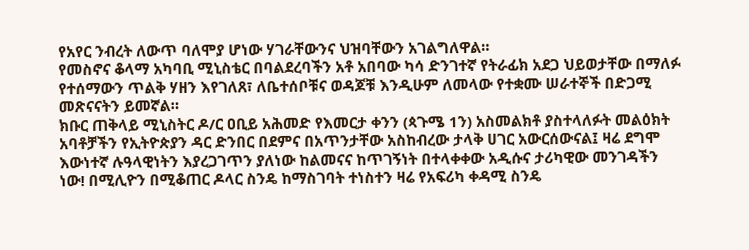የአየር ንብረት ለውጥ ባለሞያ ሆነው ሃገራቸውንና ህዝባቸውን አገልግለዋል።
የመስኖና ቆላማ አካባቢ ሚኒስቴር በባልደረባችን አቶ አበባው ካሳ ድንገተኛ የትራፊክ አደጋ ህይወታቸው በማለፉ የተሰማውን ጥልቅ ሃዘን እየገለጸ፣ ለቤተሰቦቹና ወዳጆቹ እንዲሁም ለመላው የተቋሙ ሠራተኞች በድጋሚ መጽናናትን ይመኛል።
ክቡር ጠቅላይ ሚኒስትር ዶ/ር ዐቢይ አሕመድ የእመርታ ቀንን (ጳጉሜ 1ን) አስመልክቶ ያስተላለፉት መልዕክት
አባቶቻችን የኢትዮጵያን ዳር ድንበር በደምና በአጥንታቸው አስከብረው ታላቅ ሀገር አውርሰውናል፤ ዛሬ ደግሞ እውነተኛ ሉዓላዊነትን እያረጋገጥን ያለነው ከልመናና ከጥገኝነት በተላቀቀው አዲሱና ታሪካዊው መንገዳችን ነው! በሚሊዮን በሚቆጠር ዶላር ስንዴ ከማስገባት ተነስተን ዛሬ የአፍሪካ ቀዳሚ ስንዴ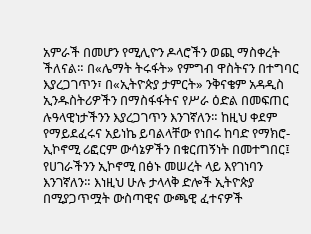አምራች በመሆን የሚሊዮን ዶላሮችን ወጪ ማስቀረት ችለናል። በ«ሌማት ትሩፋት» የምግብ ዋስትናን በተግባር እያረጋገጥን፣ በ«ኢትዮጵያ ታምርት» ንቅናቄም አዳዲስ ኢንዱስትሪዎችን በማስፋፋትና የሥራ ዕድል በመፍጠር ሉዓላዊነታችንን እያረጋገጥን እንገኛለን። ከዚህ ቀደም የማይደፈሩና አይነኬ ይባልላቸው የነበሩ ከባድ የማክሮ-ኢኮኖሚ ሪፎርም ውሳኔዎችን በቁርጠኝነት በመተግበር፤ የሀገራችንን ኢኮኖሚ በፅኑ መሠረት ላይ እየገነባን እንገኛለን። እነዚህ ሁሉ ታላላቅ ድሎች ኢትዮጵያ በሚያጋጥሟት ውስጣዊና ውጫዊ ፈተናዎች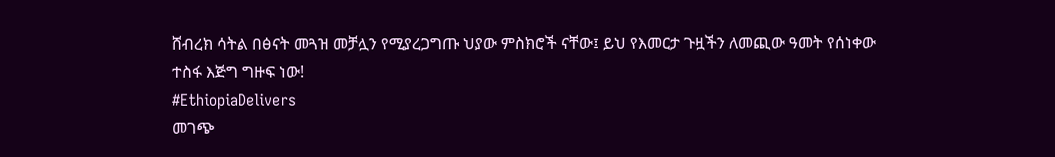ሸብረክ ሳትል በፅናት መጓዝ መቻሏን የሚያረጋግጡ ህያው ምስክሮች ናቸው፤ ይህ የእመርታ ጉዟችን ለመጪው ዓመት የሰነቀው ተስፋ እጅግ ግዙፍ ነው!
#EthiopiaDelivers
መገጭ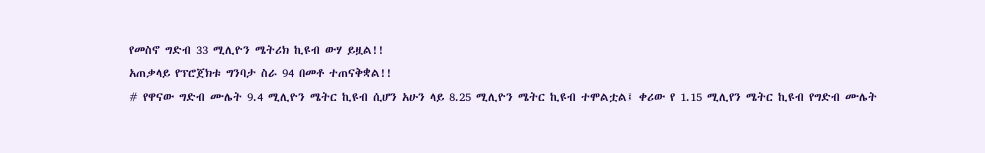የመስኖ ግድብ 33 ሚሊዮን ሜትሪክ ኪዩብ ውሃ ይዟል!!
አጠቃላይ የፕሮጀክቱ ግንባታ ስራ 94 በመቶ ተጠናቅቋል!!
# የዋናው ግድብ ሙሌት 9.4 ሚሊዮን ሜትር ኪዩብ ሲሆን አሁን ላይ 8.25 ሚሊዮን ሜትር ኪዩብ ተሞልቷል፤ ቀሪው የ 1.15 ሚሊየን ሜትር ኪዩብ የግድብ ሙሌት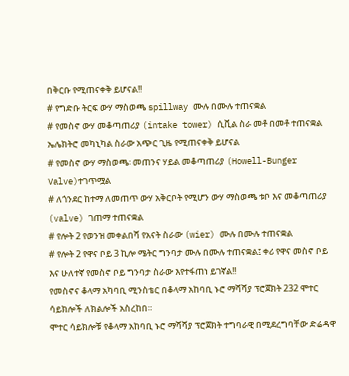በቅርቡ የሚጠናቀቅ ይሆናል!!
# የግድቡ ትርፍ ውሃ ማስወጫ spillway ሙሉ በሙሉ ተጠናቋል
# የመስኖ ውሃ መቆጣጠሪያ (intake tower) ሲቪል ስራ መቶ በመቶ ተጠናቋል ኤሌክትሮ መካኒካል ስራው አጭር ጊዜ የሚጠናቀቅ ይሆናል
# የመስኖ ውሃ ማስወጫ፡ መጠንና ሃይል መቆጣጠሪያ (Howell-Bunger Valve)ተገጥሟል
# ለጎንደር ከተማ ለመጠጥ ውሃ አቅርቦት የሚሆን ውሃ ማስወጫ ቱቦ እና መቆጣጠሪያ (valve) ገጠማ ተጠናቋል
# የሎት 2 የወንዝ መቀልበሻ የአናት ስራው (wier) ሙሉ በሙሉ ተጠናቋል
# የሎት 2 የዋና ቦይ 3 ኪሎ ሜትር ግንባታ ሙሉ በሙሉ ተጠናቋል፤ ቀሪ የዋና መስኖ ቦይ እና ሁለተኛ የመስኖ ቦይ ግንባታ ስራው እየተፋጠነ ይገኛል!!
የመስኖና ቆላማ አካባቢ ሚንስቴር በቆላማ አከባቢ ኑሮ ማሻሻያ ፕሮጀክት 232 ሞተር ሳይክሎች ለክልሎች አስረከበ።
ሞተር ሳይክሎቹ የቆላማ አከባቢ ኑሮ ማሻሻያ ፕሮጀክት ተግባራዊ በሚደረግባቸው ድሬዳዋ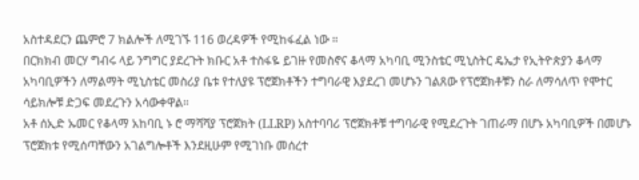አስተዳደርን ጨምሮ 7 ክልሎች ለሚገኙ 116 ወረዳዎች የሚከፋፈል ነው ።
በርክክብ መርሃ ግብሩ ላይ ንግግር ያደረጉት ክቡር አቶ ተስፋዬ ይገዙ የመስኖና ቆላማ አካባቢ ሚንስቴር ሚኒስትር ዴኤታ የኢትዮጵያን ቆላማ አካባቢዎችን ለማልማት ሚኒስቴር መስሪያ ቤቱ የተለያዩ ፕሮጀክቶችን ተግባራዊ እያደረገ መሆኑን ገልጸው የፕሮጀክቶቹን ስራ ለማሳለጥ የሞተር ሳይክሎቹ ድጋፍ መደረጉን አሳውቀዋል።
አቶ ሰኢድ ኡመር የቆላማ አከባቢ ኑ ሮ ማሻሻያ ፕሮጀክት (LLRP) አስተባባሪ ፕሮጀክቶቹ ተግባራዊ የሚደረጉት ገጠራማ በሆኑ አካባቢዎች በመሆኑ ፕሮጀክቱ የሚሰጣቸውን አገልግሎቶች እንደዚሁም የሚገነቡ መሰረተ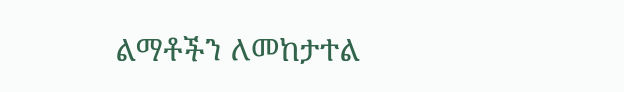ልማቶችን ለመከታተል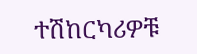ተሽከርካሪዎቹ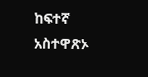ከፍተኛ አስተዋጽኦ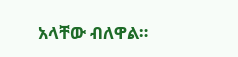አላቸው ብለዋል።